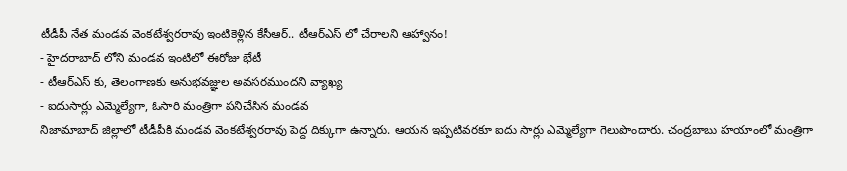టీడీపీ నేత మండవ వెంకటేశ్వరరావు ఇంటికెళ్లిన కేసీఆర్.. టీఆర్ఎస్ లో చేరాలని ఆహ్వానం!
- హైదరాబాద్ లోని మండవ ఇంటిలో ఈరోజు భేటీ
- టీఆర్ఎస్ కు, తెలంగాణకు అనుభవజ్ఞుల అవసరముందని వ్యాఖ్య
- ఐదుసార్లు ఎమ్మెల్యేగా, ఓసారి మంత్రిగా పనిచేసిన మండవ
నిజామాబాద్ జిల్లాలో టీడీపీకి మండవ వెంకటేశ్వరరావు పెద్ద దిక్కుగా ఉన్నారు. ఆయన ఇప్పటివరకూ ఐదు సార్లు ఎమ్మెల్యేగా గెలుపొందారు. చంద్రబాబు హయాంలో మంత్రిగా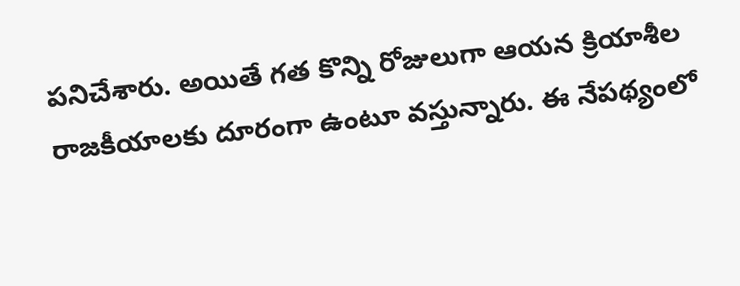పనిచేశారు. అయితే గత కొన్ని రోజులుగా ఆయన క్రియాశీల రాజకీయాలకు దూరంగా ఉంటూ వస్తున్నారు. ఈ నేపథ్యంలో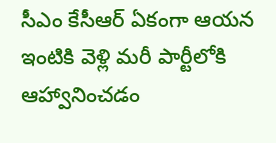సీఎం కేసీఆర్ ఏకంగా ఆయన ఇంటికి వెళ్లి మరీ పార్టీలోకి ఆహ్వానించడం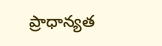ప్రాధాన్యత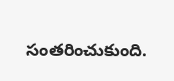సంతరించుకుంది.